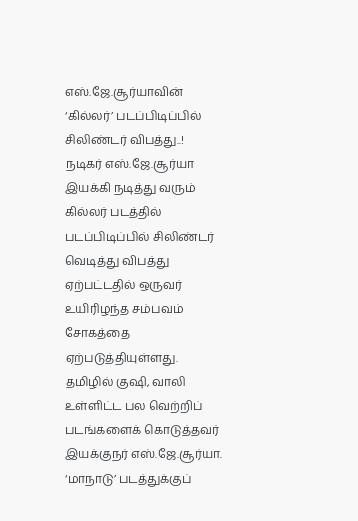எஸ்.ஜே.சூர்யாவின் ‘கில்லர்’ படப்பிடிப்பில் சிலிண்டர் விபத்து..!
நடிகர் எஸ்.ஜே.சூர்யா இயக்கி நடித்து வரும் கில்லர் படத்தில் படப்பிடிப்பில் சிலிண்டர் வெடித்து விபத்து ஏற்பட்டதில் ஒருவர் உயிரிழந்த சம்பவம் சோகத்தை ஏற்படுத்தியுள்ளது. தமிழில் குஷி, வாலி உள்ளிட்ட பல வெற்றிப் படங்களைக் கொடுத்தவர் இயக்குநர் எஸ்.ஜே.சூர்யா. ‘மாநாடு’ படத்துக்குப்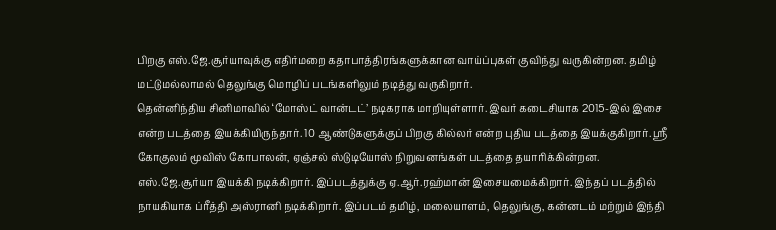பிறகு எஸ்.ஜே.சூர்யாவுக்கு எதிர்மறை கதாபாத்திரங்களுக்கான வாய்ப்புகள் குவிந்து வருகின்றன. தமிழ் மட்டுமல்லாமல் தெலுங்கு மொழிப் படங்களிலும் நடித்து வருகிறார்.
தென்னிந்திய சினிமாவில் ‘மோஸ்ட் வான்டட்’ நடிகராக மாறியுள்ளார். இவர் கடைசியாக 2015-இல் இசை என்ற படத்தை இயக்கியிருந்தார். 10 ஆண்டுகளுக்குப் பிறகு கில்லர் என்ற புதிய படத்தை இயக்குகிறார். ஸ்ரீ கோகுலம் மூவிஸ் கோபாலன், ஏஞ்சல் ஸ்டுடியோஸ் நிறுவனங்கள் படத்தை தயாரிக்கின்றன.
எஸ்.ஜே.சூர்யா இயக்கி நடிக்கிறார். இப்படத்துக்கு ஏ.ஆர்.ரஹ்மான் இசையமைக்கிறார். இந்தப் படத்தில் நாயகியாக ப்ரீத்தி அஸ்ரானி நடிக்கிறார். இப்படம் தமிழ், மலையாளம், தெலுங்கு, கன்னடம் மற்றும் இந்தி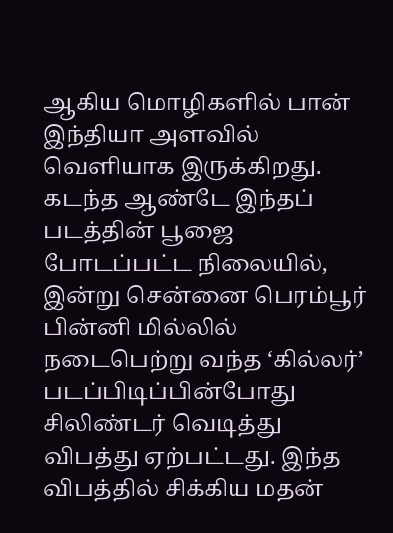ஆகிய மொழிகளில் பான் இந்தியா அளவில் வெளியாக இருக்கிறது. கடந்த ஆண்டே இந்தப் படத்தின் பூஜை போடப்பட்ட நிலையில், இன்று சென்னை பெரம்பூர் பின்னி மில்லில் நடைபெற்று வந்த ‘கில்லர்’ படப்பிடிப்பின்போது சிலிண்டர் வெடித்து விபத்து ஏற்பட்டது. இந்த விபத்தில் சிக்கிய மதன்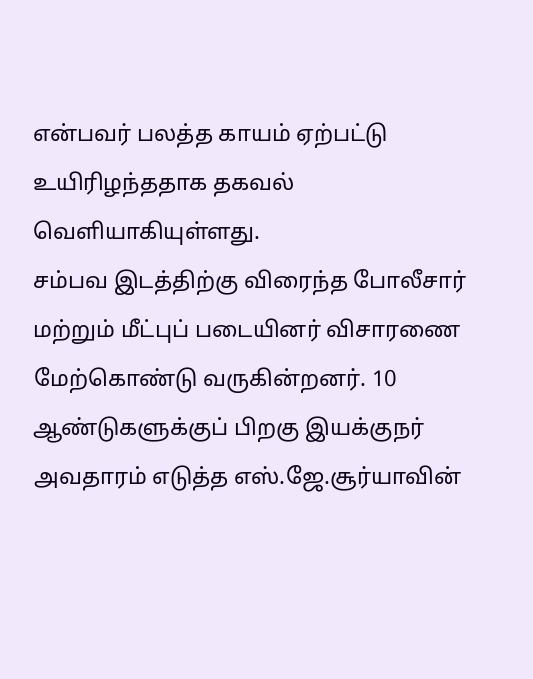என்பவர் பலத்த காயம் ஏற்பட்டு உயிரிழந்ததாக தகவல் வெளியாகியுள்ளது.
சம்பவ இடத்திற்கு விரைந்த போலீசார் மற்றும் மீட்புப் படையினர் விசாரணை மேற்கொண்டு வருகின்றனர். 10 ஆண்டுகளுக்குப் பிறகு இயக்குநர் அவதாரம் எடுத்த எஸ்.ஜே.சூர்யாவின்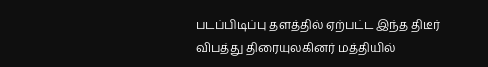படப்பிடிப்பு தளத்தில் ஏற்பட்ட இந்த திடீர் விபத்து திரையுலகினர் மத்தியில்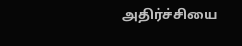அதிர்ச்சியை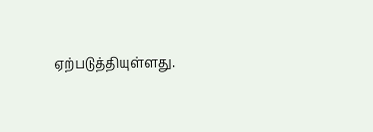ஏற்படுத்தியுள்ளது.